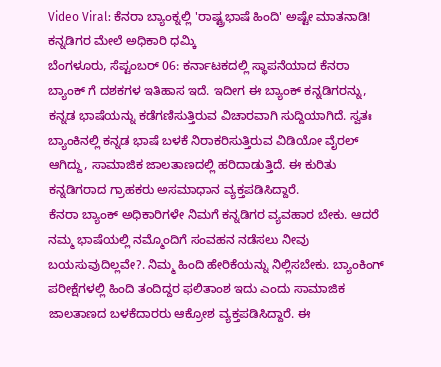Video Viral: ಕೆನರಾ ಬ್ಯಾಂಕ್ನಲ್ಲಿ 'ರಾಷ್ಟ್ರಭಾಷೆ ಹಿಂದಿ' ಅಷ್ಟೇ ಮಾತನಾಡಿ! ಕನ್ನಡಿಗರ ಮೇಲೆ ಅಧಿಕಾರಿ ಧಮ್ಕಿ
ಬೆಂಗಳೂರು, ಸೆಪ್ಟಂಬರ್ 06: ಕರ್ನಾಟಕದಲ್ಲಿ ಸ್ಥಾಪನೆಯಾದ ಕೆನರಾ ಬ್ಯಾಂಕ್ ಗೆ ದಶಕಗಳ ಇತಿಹಾಸ ಇದೆ. ಇದೀಗ ಈ ಬ್ಯಾಂಕ್ ಕನ್ನಡಿಗರನ್ನು, ಕನ್ನಡ ಭಾಷೆಯನ್ನು ಕಡೆಗಣಿಸುತ್ತಿರುವ ವಿಚಾರವಾಗಿ ಸುದ್ದಿಯಾಗಿದೆ. ಸ್ವತಃ ಬ್ಯಾಂಕಿನಲ್ಲಿ ಕನ್ನಡ ಭಾಷೆ ಬಳಕೆ ನಿರಾಕರಿಸುತ್ತಿರುವ ವಿಡಿಯೋ ವೈರಲ್ ಆಗಿದ್ದು, ಸಾಮಾಜಿಕ ಜಾಲತಾಣದಲ್ಲಿ ಹರಿದಾಡುತ್ತಿದೆ. ಈ ಕುರಿತು ಕನ್ನಡಿಗರಾದ ಗ್ರಾಹಕರು ಅಸಮಾಧಾನ ವ್ಯಕ್ತಪಡಿಸಿದ್ದಾರೆ.
ಕೆನರಾ ಬ್ಯಾಂಕ್ ಅಧಿಕಾರಿಗಳೇ ನಿಮಗೆ ಕನ್ನಡಿಗರ ವ್ಯವಹಾರ ಬೇಕು. ಆದರೆ ನಮ್ಮ ಭಾಷೆಯಲ್ಲಿ ನಮ್ಮೊಂದಿಗೆ ಸಂವಹನ ನಡೆಸಲು ನೀವು ಬಯಸುವುದಿಲ್ಲವೇ?. ನಿಮ್ಮ ಹಿಂದಿ ಹೇರಿಕೆಯನ್ನು ನಿಲ್ಲಿಸಬೇಕು. ಬ್ಯಾಂಕಿಂಗ್ ಪರೀಕ್ಷೆಗಳಲ್ಲಿ ಹಿಂದಿ ತಂದಿದ್ದರ ಫಲಿತಾಂಶ ಇದು ಎಂದು ಸಾಮಾಜಿಕ ಜಾಲತಾಣದ ಬಳಕೆದಾರರು ಆಕ್ರೋಶ ವ್ಯಕ್ತಪಡಿಸಿದ್ದಾರೆ. ಈ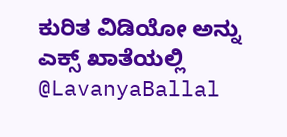ಕುರಿತ ವಿಡಿಯೋ ಅನ್ನು ಎಕ್ಸ್ ಖಾತೆಯಲ್ಲಿ @LavanyaBallal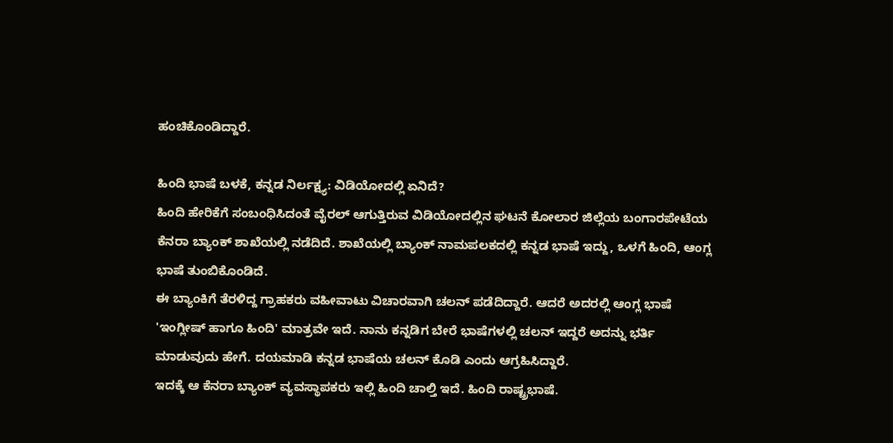ಹಂಚಿಕೊಂಡಿದ್ದಾರೆ.

ಹಿಂದಿ ಭಾಷೆ ಬಳಕೆ, ಕನ್ನಡ ನಿರ್ಲಕ್ಷ್ಯ: ವಿಡಿಯೋದಲ್ಲಿ ಏನಿದೆ?
ಹಿಂದಿ ಹೇರಿಕೆಗೆ ಸಂಬಂಧಿಸಿದಂತೆ ವೈರಲ್ ಆಗುತ್ತಿರುವ ವಿಡಿಯೋದಲ್ಲಿನ ಘಟನೆ ಕೋಲಾರ ಜಿಲ್ಲೆಯ ಬಂಗಾರಪೇಟೆಯ ಕೆನರಾ ಬ್ಯಾಂಕ್ ಶಾಖೆಯಲ್ಲಿ ನಡೆದಿದೆ. ಶಾಖೆಯಲ್ಲಿ ಬ್ಯಾಂಕ್ ನಾಮಪಲಕದಲ್ಲಿ ಕನ್ನಡ ಭಾಷೆ ಇದ್ದು, ಒಳಗೆ ಹಿಂದಿ, ಆಂಗ್ಲ ಭಾಷೆ ತುಂಬಿಕೊಂಡಿದೆ.
ಈ ಬ್ಯಾಂಕಿಗೆ ತೆರಳಿದ್ದ ಗ್ರಾಹಕರು ವಹೀವಾಟು ವಿಚಾರವಾಗಿ ಚಲನ್ ಪಡೆದಿದ್ದಾರೆ. ಆದರೆ ಅದರಲ್ಲಿ ಆಂಗ್ಲ ಭಾಷೆ 'ಇಂಗ್ಲೀಷ್ ಹಾಗೂ ಹಿಂದಿ' ಮಾತ್ರವೇ ಇದೆ. ನಾನು ಕನ್ನಡಿಗ ಬೇರೆ ಭಾಷೆಗಳಲ್ಲಿ ಚಲನ್ ಇದ್ದರೆ ಅದನ್ನು ಭರ್ತಿ ಮಾಡುವುದು ಹೇಗೆ. ದಯಮಾಡಿ ಕನ್ನಡ ಭಾಷೆಯ ಚಲನ್ ಕೊಡಿ ಎಂದು ಆಗ್ರಹಿಸಿದ್ದಾರೆ.
ಇದಕ್ಕೆ ಆ ಕೆನರಾ ಬ್ಯಾಂಕ್ ವ್ಯವಸ್ಥಾಪಕರು ಇಲ್ಲಿ ಹಿಂದಿ ಚಾಲ್ತಿ ಇದೆ. ಹಿಂದಿ ರಾಷ್ಟ್ರಭಾಷೆ.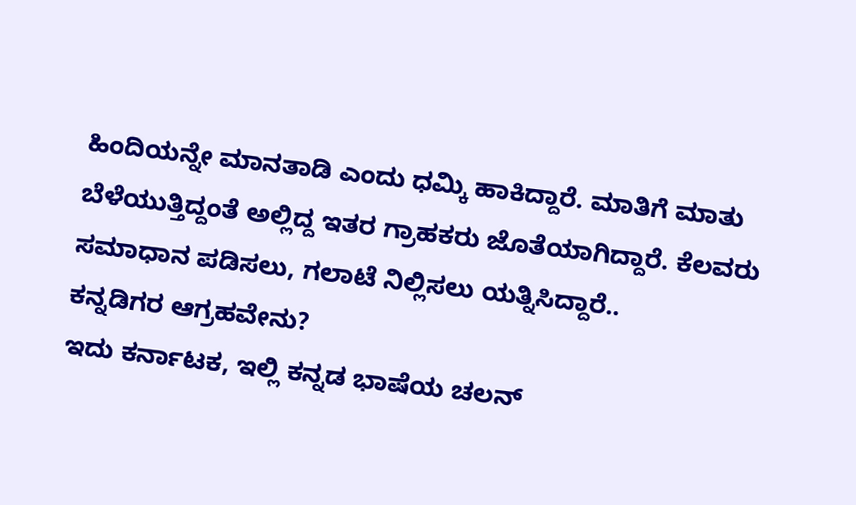ಹಿಂದಿಯನ್ನೇ ಮಾನತಾಡಿ ಎಂದು ಧಮ್ಕಿ ಹಾಕಿದ್ದಾರೆ. ಮಾತಿಗೆ ಮಾತು ಬೆಳೆಯುತ್ತಿದ್ದಂತೆ ಅಲ್ಲಿದ್ದ ಇತರ ಗ್ರಾಹಕರು ಜೊತೆಯಾಗಿದ್ದಾರೆ. ಕೆಲವರು ಸಮಾಧಾನ ಪಡಿಸಲು, ಗಲಾಟೆ ನಿಲ್ಲಿಸಲು ಯತ್ನಿಸಿದ್ದಾರೆ..
ಕನ್ನಡಿಗರ ಆಗ್ರಹವೇನು?
ಇದು ಕರ್ನಾಟಕ, ಇಲ್ಲಿ ಕನ್ನಡ ಭಾಷೆಯ ಚಲನ್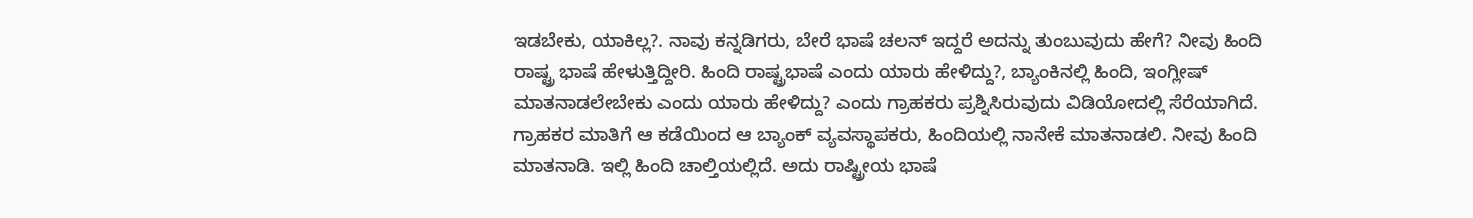ಇಡಬೇಕು, ಯಾಕಿಲ್ಲ?. ನಾವು ಕನ್ನಡಿಗರು, ಬೇರೆ ಭಾಷೆ ಚಲನ್ ಇದ್ದರೆ ಅದನ್ನು ತುಂಬುವುದು ಹೇಗೆ? ನೀವು ಹಿಂದಿ ರಾಷ್ಟ್ರ ಭಾಷೆ ಹೇಳುತ್ತಿದ್ದೀರಿ. ಹಿಂದಿ ರಾಷ್ಟ್ರಭಾಷೆ ಎಂದು ಯಾರು ಹೇಳಿದ್ದು?, ಬ್ಯಾಂಕಿನಲ್ಲಿ ಹಿಂದಿ, ಇಂಗ್ಲೀಷ್ ಮಾತನಾಡಲೇಬೇಕು ಎಂದು ಯಾರು ಹೇಳಿದ್ದು? ಎಂದು ಗ್ರಾಹಕರು ಪ್ರಶ್ನಿಸಿರುವುದು ವಿಡಿಯೋದಲ್ಲಿ ಸೆರೆಯಾಗಿದೆ.
ಗ್ರಾಹಕರ ಮಾತಿಗೆ ಆ ಕಡೆಯಿಂದ ಆ ಬ್ಯಾಂಕ್ ವ್ಯವಸ್ಥಾಪಕರು, ಹಿಂದಿಯಲ್ಲಿ ನಾನೇಕೆ ಮಾತನಾಡಲಿ. ನೀವು ಹಿಂದಿ ಮಾತನಾಡಿ. ಇಲ್ಲಿ ಹಿಂದಿ ಚಾಲ್ತಿಯಲ್ಲಿದೆ. ಅದು ರಾಷ್ಟ್ರೀಯ ಭಾಷೆ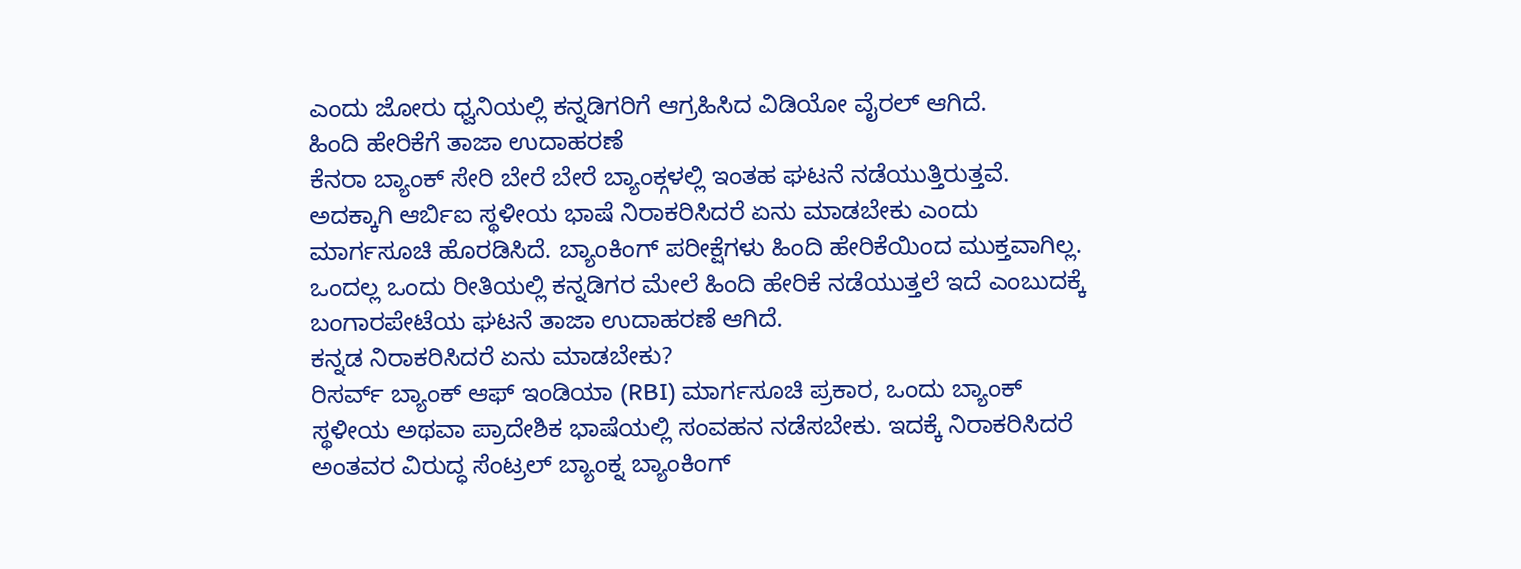ಎಂದು ಜೋರು ಧ್ವನಿಯಲ್ಲಿ ಕನ್ನಡಿಗರಿಗೆ ಆಗ್ರಹಿಸಿದ ವಿಡಿಯೋ ವೈರಲ್ ಆಗಿದೆ.
ಹಿಂದಿ ಹೇರಿಕೆಗೆ ತಾಜಾ ಉದಾಹರಣೆ
ಕೆನರಾ ಬ್ಯಾಂಕ್ ಸೇರಿ ಬೇರೆ ಬೇರೆ ಬ್ಯಾಂಕ್ಗಳಲ್ಲಿ ಇಂತಹ ಘಟನೆ ನಡೆಯುತ್ತಿರುತ್ತವೆ. ಅದಕ್ಕಾಗಿ ಆರ್ಬಿಐ ಸ್ಥಳೀಯ ಭಾಷೆ ನಿರಾಕರಿಸಿದರೆ ಏನು ಮಾಡಬೇಕು ಎಂದು ಮಾರ್ಗಸೂಚಿ ಹೊರಡಿಸಿದೆ. ಬ್ಯಾಂಕಿಂಗ್ ಪರೀಕ್ಷೆಗಳು ಹಿಂದಿ ಹೇರಿಕೆಯಿಂದ ಮುಕ್ತವಾಗಿಲ್ಲ. ಒಂದಲ್ಲ ಒಂದು ರೀತಿಯಲ್ಲಿ ಕನ್ನಡಿಗರ ಮೇಲೆ ಹಿಂದಿ ಹೇರಿಕೆ ನಡೆಯುತ್ತಲೆ ಇದೆ ಎಂಬುದಕ್ಕೆ ಬಂಗಾರಪೇಟೆಯ ಘಟನೆ ತಾಜಾ ಉದಾಹರಣೆ ಆಗಿದೆ.
ಕನ್ನಡ ನಿರಾಕರಿಸಿದರೆ ಏನು ಮಾಡಬೇಕು?
ರಿಸರ್ವ್ ಬ್ಯಾಂಕ್ ಆಫ್ ಇಂಡಿಯಾ (RBI) ಮಾರ್ಗಸೂಚಿ ಪ್ರಕಾರ, ಒಂದು ಬ್ಯಾಂಕ್ ಸ್ಥಳೀಯ ಅಥವಾ ಪ್ರಾದೇಶಿಕ ಭಾಷೆಯಲ್ಲಿ ಸಂವಹನ ನಡೆಸಬೇಕು. ಇದಕ್ಕೆ ನಿರಾಕರಿಸಿದರೆ ಅಂತವರ ವಿರುದ್ಧ ಸೆಂಟ್ರಲ್ ಬ್ಯಾಂಕ್ನ ಬ್ಯಾಂಕಿಂಗ್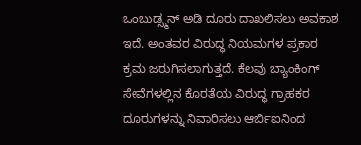ಒಂಬುಡ್ಸ್ಮನ್ ಅಡಿ ದೂರು ದಾಖಲಿಸಲು ಅವಕಾಶ ಇದೆ. ಅಂತವರ ವಿರುದ್ಧ ನಿಯಮಗಳ ಪ್ರಕಾರ ಕ್ರಮ ಜರುಗಿಸಲಾಗುತ್ತದೆ. ಕೆಲವು ಬ್ಯಾಂಕಿಂಗ್ ಸೇವೆಗಳಲ್ಲಿನ ಕೊರತೆಯ ವಿರುದ್ಧ ಗ್ರಾಹಕರ ದೂರುಗಳನ್ನು ನಿವಾರಿಸಲು ಆರ್ಬಿಐನಿಂದ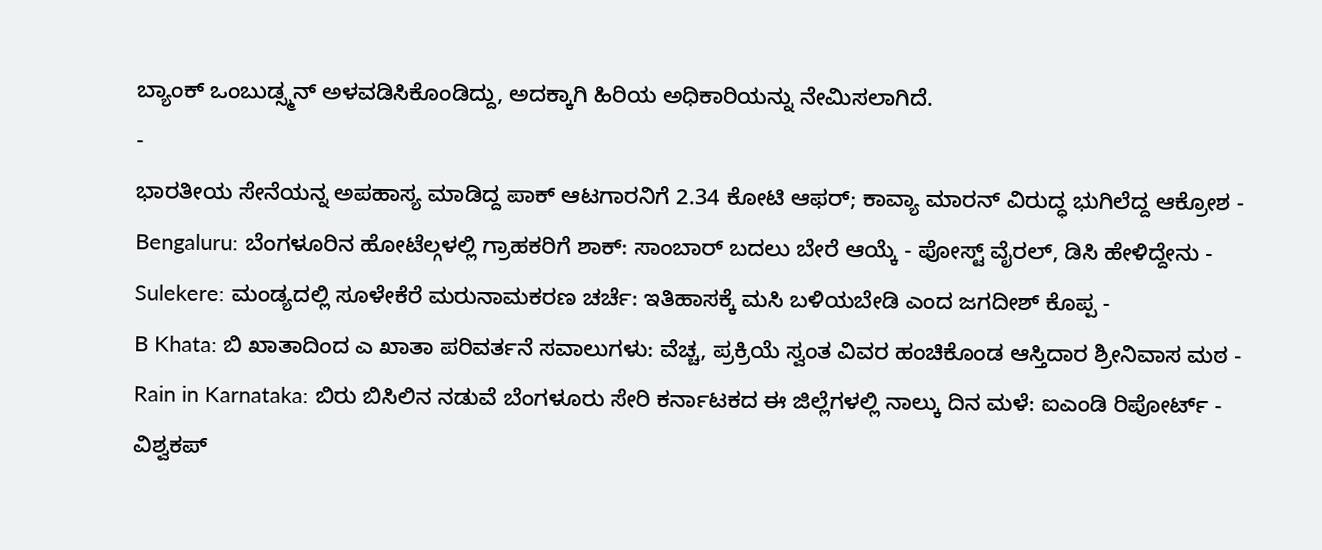ಬ್ಯಾಂಕ್ ಒಂಬುಡ್ಸ್ಮನ್ ಅಳವಡಿಸಿಕೊಂಡಿದ್ದು, ಅದಕ್ಕಾಗಿ ಹಿರಿಯ ಅಧಿಕಾರಿಯನ್ನು ನೇಮಿಸಲಾಗಿದೆ.
-
ಭಾರತೀಯ ಸೇನೆಯನ್ನ ಅಪಹಾಸ್ಯ ಮಾಡಿದ್ದ ಪಾಕ್ ಆಟಗಾರನಿಗೆ 2.34 ಕೋಟಿ ಆಫರ್; ಕಾವ್ಯಾ ಮಾರನ್ ವಿರುದ್ಧ ಭುಗಿಲೆದ್ದ ಆಕ್ರೋಶ -
Bengaluru: ಬೆಂಗಳೂರಿನ ಹೋಟೆಲ್ಗಳಲ್ಲಿ ಗ್ರಾಹಕರಿಗೆ ಶಾಕ್: ಸಾಂಬಾರ್ ಬದಲು ಬೇರೆ ಆಯ್ಕೆ - ಪೋಸ್ಟ್ ವೈರಲ್, ಡಿಸಿ ಹೇಳಿದ್ದೇನು -
Sulekere: ಮಂಡ್ಯದಲ್ಲಿ ಸೂಳೇಕೆರೆ ಮರುನಾಮಕರಣ ಚರ್ಚೆ: ಇತಿಹಾಸಕ್ಕೆ ಮಸಿ ಬಳಿಯಬೇಡಿ ಎಂದ ಜಗದೀಶ್ ಕೊಪ್ಪ -
B Khata: ಬಿ ಖಾತಾದಿಂದ ಎ ಖಾತಾ ಪರಿವರ್ತನೆ ಸವಾಲುಗಳು: ವೆಚ್ಚ, ಪ್ರಕ್ರಿಯೆ ಸ್ವಂತ ವಿವರ ಹಂಚಿಕೊಂಡ ಆಸ್ತಿದಾರ ಶ್ರೀನಿವಾಸ ಮಠ -
Rain in Karnataka: ಬಿರು ಬಿಸಿಲಿನ ನಡುವೆ ಬೆಂಗಳೂರು ಸೇರಿ ಕರ್ನಾಟಕದ ಈ ಜಿಲ್ಲೆಗಳಲ್ಲಿ ನಾಲ್ಕು ದಿನ ಮಳೆ: ಐಎಂಡಿ ರಿಪೋರ್ಟ್ -
ವಿಶ್ವಕಪ್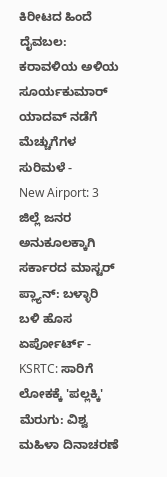ಕಿರೀಟದ ಹಿಂದೆ ದೈವಬಲ: ಕರಾವಳಿಯ ಅಳಿಯ ಸೂರ್ಯಕುಮಾರ್ ಯಾದವ್ ನಡೆಗೆ ಮೆಚ್ಚುಗೆಗಳ ಸುರಿಮಳೆ -
New Airport: 3 ಜಿಲ್ಲೆ ಜನರ ಅನುಕೂಲಕ್ಕಾಗಿ ಸರ್ಕಾರದ ಮಾಸ್ಟರ್ ಪ್ಲ್ಯಾನ್: ಬಳ್ಳಾರಿ ಬಳಿ ಹೊಸ ಏರ್ಪೋರ್ಟ್ -
KSRTC: ಸಾರಿಗೆ ಲೋಕಕ್ಕೆ 'ಪಲ್ಲಕ್ಕಿ' ಮೆರುಗು: ವಿಶ್ವ ಮಹಿಳಾ ದಿನಾಚರಣೆ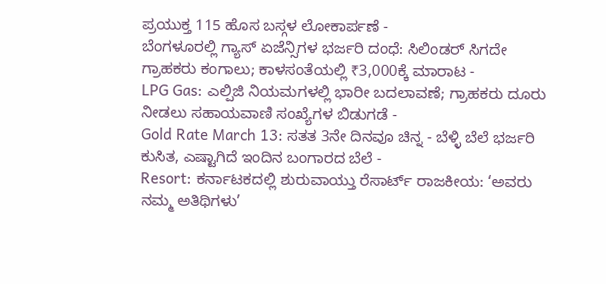ಪ್ರಯುಕ್ತ 115 ಹೊಸ ಬಸ್ಗಳ ಲೋಕಾರ್ಪಣೆ -
ಬೆಂಗಳೂರಲ್ಲಿ ಗ್ಯಾಸ್ ಏಜೆನ್ಸಿಗಳ ಭರ್ಜರಿ ದಂಧೆ: ಸಿಲಿಂಡರ್ ಸಿಗದೇ ಗ್ರಾಹಕರು ಕಂಗಾಲು; ಕಾಳಸಂತೆಯಲ್ಲಿ ₹3,000ಕ್ಕೆ ಮಾರಾಟ -
LPG Gas: ಎಲ್ಪಿಜಿ ನಿಯಮಗಳಲ್ಲಿ ಭಾರೀ ಬದಲಾವಣೆ; ಗ್ರಾಹಕರು ದೂರು ನೀಡಲು ಸಹಾಯವಾಣಿ ಸಂಖ್ಯೆಗಳ ಬಿಡುಗಡೆ -
Gold Rate March 13: ಸತತ 3ನೇ ದಿನವೂ ಚಿನ್ನ - ಬೆಳ್ಳಿ ಬೆಲೆ ಭರ್ಜರಿ ಕುಸಿತ, ಎಷ್ಟಾಗಿದೆ ಇಂದಿನ ಬಂಗಾರದ ಬೆಲೆ -
Resort: ಕರ್ನಾಟಕದಲ್ಲಿ ಶುರುವಾಯ್ತು ರೆಸಾರ್ಟ್ ರಾಜಕೀಯ: ‘ಅವರು ನಮ್ಮ ಅತಿಥಿಗಳು’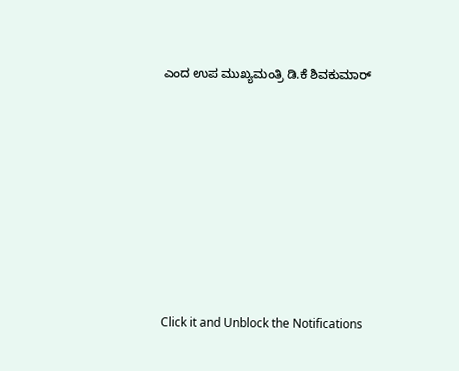ಎಂದ ಉಪ ಮುಖ್ಯಮಂತ್ರಿ ಡಿ.ಕೆ ಶಿವಕುಮಾರ್












Click it and Unblock the Notifications